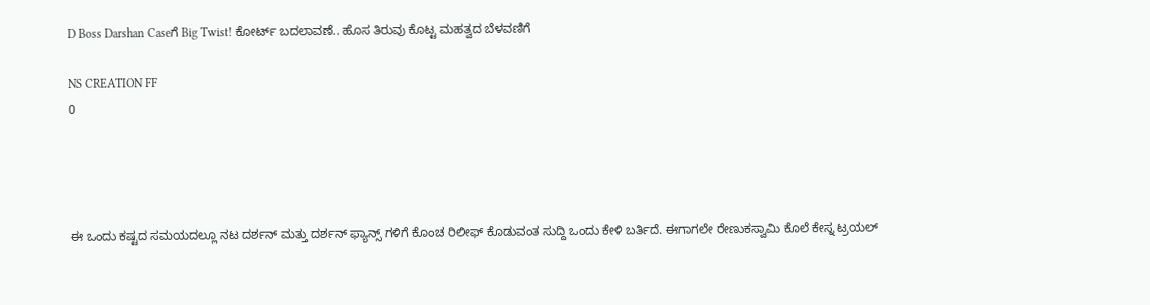D Boss Darshan Caseಗೆ Big Twist! ಕೋರ್ಟ್ ಬದಲಾವಣೆ.. ಹೊಸ ತಿರುವು ಕೊಟ್ಟ ಮಹತ್ವದ ಬೆಳವಣಿಗೆ

NS CREATION FF
0




ಈ ಒಂದು ಕಷ್ಟದ ಸಮಯದಲ್ಲೂ ನಟ ದರ್ಶನ್ ಮತ್ತು ದರ್ಶನ್ ಫ್ಯಾನ್ಸ್ ಗಳಿಗೆ ಕೊಂಚ ರಿಲೀಫ್ ಕೊಡುವಂತ ಸುದ್ದಿ ಒಂದು ಕೇಳಿ ಬರ್ತಿದೆ. ಈಗಾಗಲೇ ರೇಣುಕಸ್ವಾಮಿ ಕೊಲೆ ಕೇಸ್ನ ಟ್ರಯಲ್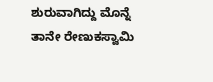ಶುರುವಾಗಿದ್ದು ಮೊನ್ನೆ ತಾನೇ ರೇಣುಕಸ್ವಾಮಿ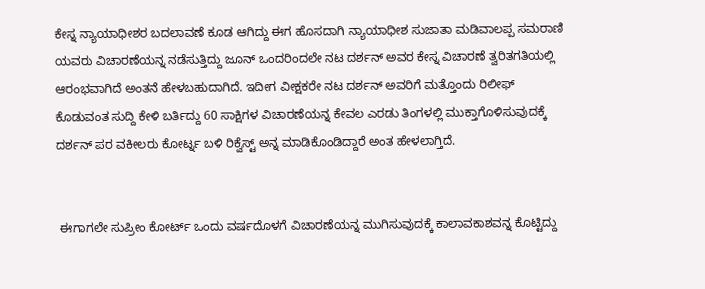ಕೇಸ್ನ ನ್ಯಾಯಾಧೀಶರ ಬದಲಾವಣೆ ಕೂಡ ಆಗಿದ್ದು ಈಗ ಹೊಸದಾಗಿ ನ್ಯಾಯಾಧೀಶ ಸುಜಾತಾ ಮಡಿವಾಲಪ್ಪ ಸಮರಾಣಿ ಯವರು ವಿಚಾರಣೆಯನ್ನ ನಡೆಸುತ್ತಿದ್ದು ಜೂನ್ ಒಂದರಿಂದಲೇ ನಟ ದರ್ಶನ್ ಅವರ ಕೇಸ್ನ ವಿಚಾರಣೆ ತ್ವರಿತಗತಿಯಲ್ಲಿ ಆರಂಭವಾಗಿದೆ ಅಂತನೆ ಹೇಳಬಹುದಾಗಿದೆ. ಇದೀಗ ವೀಕ್ಷಕರೇ ನಟ ದರ್ಶನ್ ಅವರಿಗೆ ಮತ್ತೊಂದು ರಿಲೀಫ್ ಕೊಡುವಂತ ಸುದ್ದಿ ಕೇಳಿ ಬರ್ತಿದ್ದು 60 ಸಾಕ್ಷಿಗಳ ವಿಚಾರಣೆಯನ್ನ ಕೇವಲ ಎರಡು ತಿಂಗಳಲ್ಲಿ ಮುಕ್ತಾಗೊಳಿಸುವುದಕ್ಕೆ ದರ್ಶನ್ ಪರ ವಕೀಲರು ಕೋರ್ಟ್ನ ಬಳಿ ರಿಕ್ವೆಸ್ಟ್ ಅನ್ನ ಮಾಡಿಕೊಂಡಿದ್ದಾರೆ ಅಂತ ಹೇಳಲಾಗ್ತಿದೆ.


 ಈಗಾಗಲೇ ಸುಪ್ರೀಂ ಕೋರ್ಟ್ ಒಂದು ವರ್ಷದೊಳಗೆ ವಿಚಾರಣೆಯನ್ನ ಮುಗಿಸುವುದಕ್ಕೆ ಕಾಲಾವಕಾಶವನ್ನ ಕೊಟ್ಟಿದ್ದು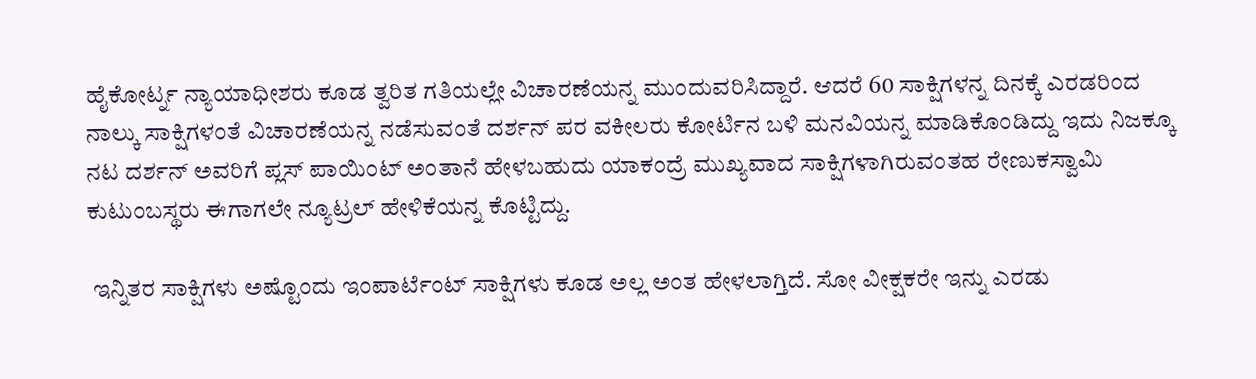ಹೈಕೋರ್ಟ್ನ ನ್ಯಾಯಾಧೀಶರು ಕೂಡ ತ್ವರಿತ ಗತಿಯಲ್ಲೇ ವಿಚಾರಣೆಯನ್ನ ಮುಂದುವರಿಸಿದ್ದಾರೆ. ಆದರೆ 60 ಸಾಕ್ಷಿಗಳನ್ನ ದಿನಕ್ಕೆ ಎರಡರಿಂದ ನಾಲ್ಕು ಸಾಕ್ಷಿಗಳಂತೆ ವಿಚಾರಣೆಯನ್ನ ನಡೆಸುವಂತೆ ದರ್ಶನ್ ಪರ ವಕೀಲರು ಕೋರ್ಟಿನ ಬಳಿ ಮನವಿಯನ್ನ ಮಾಡಿಕೊಂಡಿದ್ದು ಇದು ನಿಜಕ್ಕೂ ನಟ ದರ್ಶನ್ ಅವರಿಗೆ ಪ್ಲಸ್ ಪಾಯಿಂಟ್ ಅಂತಾನೆ ಹೇಳಬಹುದು ಯಾಕಂದ್ರೆ ಮುಖ್ಯವಾದ ಸಾಕ್ಷಿಗಳಾಗಿರುವಂತಹ ರೇಣುಕಸ್ವಾಮಿ ಕುಟುಂಬಸ್ಥರು ಈಗಾಗಲೇ ನ್ಯೂಟ್ರಲ್ ಹೇಳಿಕೆಯನ್ನ ಕೊಟ್ಟಿದ್ದು.

 ಇನ್ನಿತರ ಸಾಕ್ಷಿಗಳು ಅಷ್ಟೊಂದು ಇಂಪಾರ್ಟೆಂಟ್ ಸಾಕ್ಷಿಗಳು ಕೂಡ ಅಲ್ಲ ಅಂತ ಹೇಳಲಾಗ್ತಿದೆ. ಸೋ ವೀಕ್ಷಕರೇ ಇನ್ನು ಎರಡು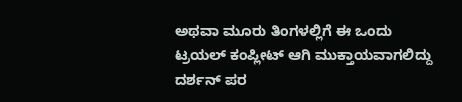ಅಥವಾ ಮೂರು ತಿಂಗಳಲ್ಲಿಗೆ ಈ ಒಂದು ಟ್ರಯಲ್ ಕಂಪ್ಲೀಟ್ ಆಗಿ ಮುಕ್ತಾಯವಾಗಲಿದ್ದು ದರ್ಶನ್ ಪರ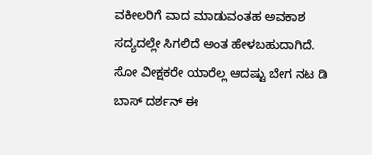ವಕೀಲರಿಗೆ ವಾದ ಮಾಡುವಂತಹ ಅವಕಾಶ ಸದ್ಯದಲ್ಲೇ ಸಿಗಲಿದೆ ಅಂತ ಹೇಳಬಹುದಾಗಿದೆ. ಸೋ ವೀಕ್ಷಕರೇ ಯಾರೆಲ್ಲ ಆದಷ್ಟು ಬೇಗ ನಟ ಡಿ ಬಾಸ್ ದರ್ಶನ್ ಈ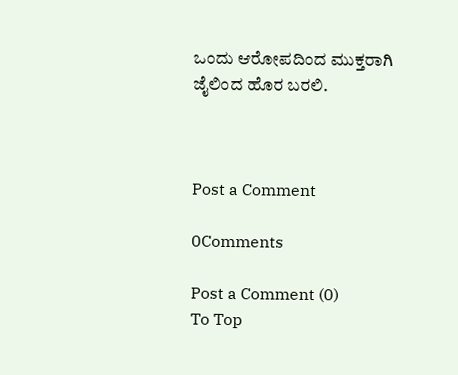ಒಂದು ಆರೋಪದಿಂದ ಮುಕ್ತರಾಗಿ ಜೈಲಿಂದ ಹೊರ ಬರಲಿ.



Post a Comment

0Comments

Post a Comment (0)
To Top